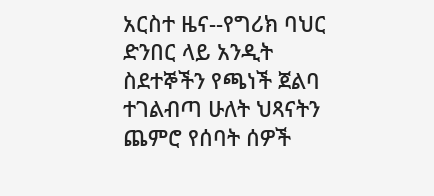አርስተ ዜና--የግሪክ ባህር ድንበር ላይ አንዲት ስደተኞችን የጫነች ጀልባ ተገልብጣ ሁለት ህጻናትን ጨምሮ የሰባት ሰዎች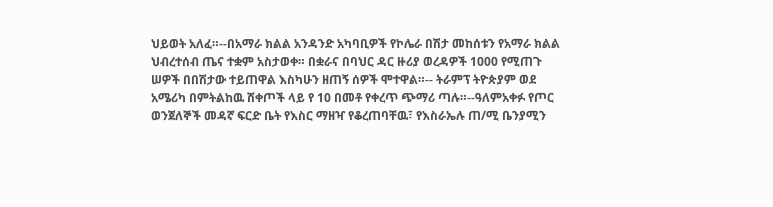ህይወት አለፈ።--በአማራ ክልል አንዳንድ አካባቢዎች የኮሌራ በሽታ መከሰቱን የአማራ ክልል ህብረተሰብ ጤና ተቋም አስታወቀ። በቋራና በባህር ዳር ዙሪያ ወረዳዎች 1000 የሚጠጉ ሠዎች በበሽታው ተይጠዋል እስካሁን ዘጠኝ ሰዎች ሞተዋል።-- ትራምፕ ትዮጵያም ወደ አሜሪካ በምትልከዉ ሸቀጦች ላይ የ 10 በመቶ የቀረጥ ጭማሪ ጣሉ።--ዓለምአቀፉ የጦር ወንጀለኞች መዳኛ ፍርድ ቤት የእስር ማዘዣ የቆረጠባቸዉ፣ የእስራኤሉ ጠ/ሚ ቤንያሚን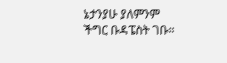ኔታንያሁ ያለምንም ችግር ቡዳፔስት ገቡ።